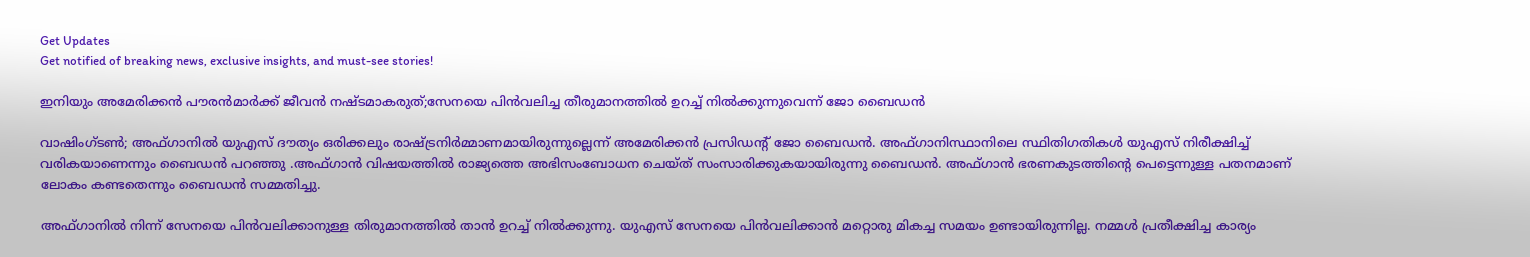Get Updates
Get notified of breaking news, exclusive insights, and must-see stories!

ഇനിയും അമേരിക്കൻ പൗരൻമാർക്ക് ജീവൻ നഷ്ടമാകരുത്;സേനയെ പിൻവലിച്ച തീരുമാനത്തിൽ ഉറച്ച് നിൽക്കുന്നുവെന്ന് ജോ ബൈഡൻ

വാഷിംഗ്ടൺ; അഫ്ഗാനിൽ യുഎസ് ദൗത്യം ഒരിക്കലും രാഷ്ട്രനിർമ്മാണമായിരുന്നുല്ലെന്ന് അമേരിക്കന്‍ പ്രസിഡന്റ് ജോ ബൈഡന്‍. അഫ്ഗാനിസ്ഥാനിലെ സ്ഥിതിഗതികൾ യുഎസ് നിരീക്ഷിച്ച് വരികയാണെന്നും ബൈഡൻ പറഞ്ഞു .അഫ്ഗാന്‍ വിഷയത്തിൽ രാജ്യത്തെ അഭിസംബോധന ചെയ്ത് സംസാരിക്കുകയായിരുന്നു ബൈഡൻ. അഫ്ഗാൻ ഭരണകുടത്തിന്റെ പെട്ടെന്നുള്ള പതനമാണ് ലോകം കണ്ടതെന്നും ബൈഡൻ സമ്മതിച്ചു.

അഫ്ഗാനിൽ നിന്ന് സേനയെ പിൻവലിക്കാനുള്ള തിരുമാനത്തിൽ താൻ ഉറച്ച് നിൽക്കുന്നു. യുഎസ് സേനയെ പിൻവലിക്കാൻ മറ്റൊരു മികച്ച സമയം ഉണ്ടായിരുന്നില്ല. നമ്മൾ പ്രതീക്ഷിച്ച കാര്യം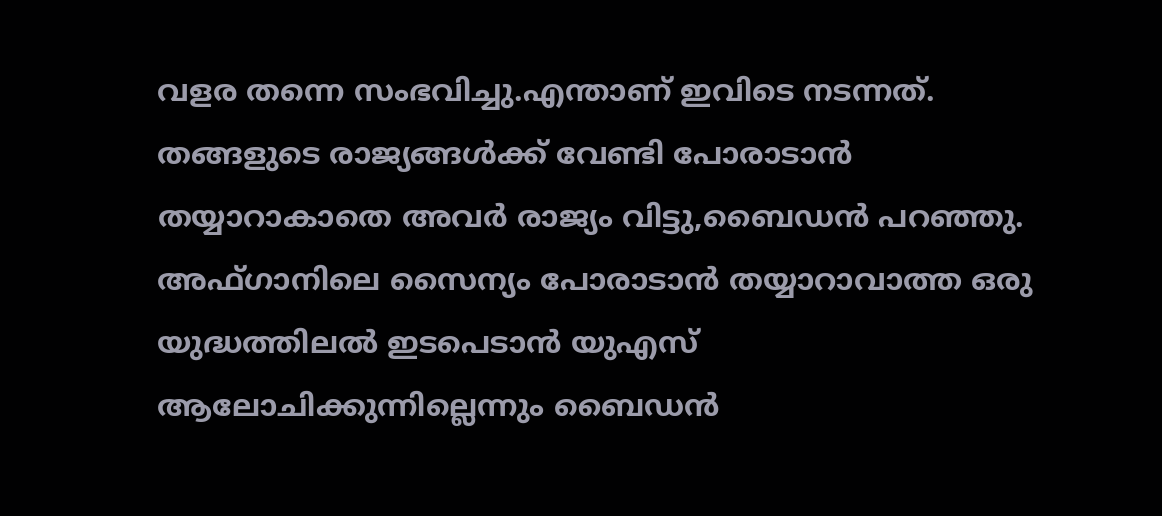വളര തന്നെ സംഭവിച്ചു.എന്താണ് ഇവിടെ നടന്നത്. തങ്ങളുടെ രാജ്യങ്ങൾക്ക് വേണ്ടി പോരാടാൻ തയ്യാറാകാതെ അവർ രാജ്യം വിട്ടു,ബൈഡൻ പറഞ്ഞു. അഫ്ഗാനിലെ സൈന്യം പോരാടാൻ തയ്യാറാവാത്ത ഒരു യുദ്ധത്തിലൽ ഇടപെടാൻ യുഎസ് ആലോചിക്കുന്നില്ലെന്നും ബൈഡൻ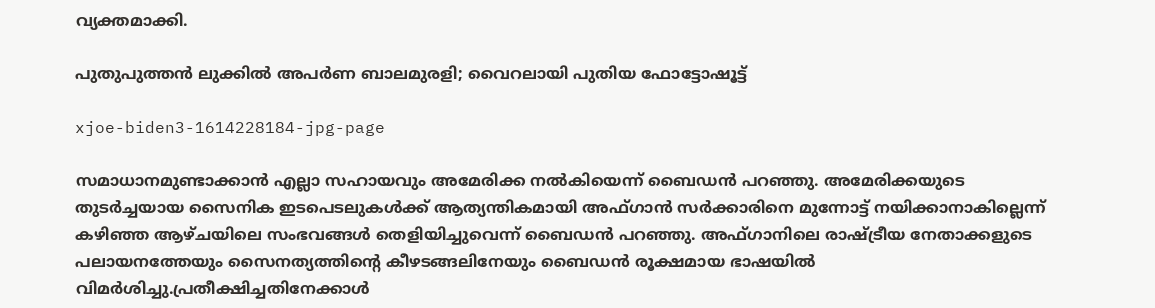വ്യക്തമാക്കി.

പുതുപുത്തന്‍ ലുക്കില്‍ അപര്‍ണ ബാലമുരളി; വൈറലായി പുതിയ ഫോട്ടോഷൂട്ട്

xjoe-biden3-1614228184-jpg-page

സമാധാനമുണ്ടാക്കാൻ എല്ലാ സഹായവും അമേരിക്ക നൽകിയെന്ന് ബൈഡൻ പറഞ്ഞു. അമേരിക്കയുടെ തുടർച്ചയായ സൈനിക ഇടപെടലുകൾക്ക് ആത്യന്തികമായി അഫ്ഗാൻ സർക്കാരിനെ മുന്നോട്ട് നയിക്കാനാകില്ലെന്ന് കഴിഞ്ഞ ആഴ്ചയിലെ സംഭവങ്ങൾ തെളിയിച്ചുവെന്ന് ബൈഡൻ പറഞ്ഞു. അഫ്ഗാനിലെ രാഷ്ട്രീയ നേതാക്കളുടെ പലായനത്തേയും സൈനത്യത്തിന്റെ കീഴടങ്ങലിനേയും ബൈഡൻ രൂക്ഷമായ ഭാഷയിൽ വിമർശിച്ചു.പ്രതീക്ഷിച്ചതിനേക്കാൾ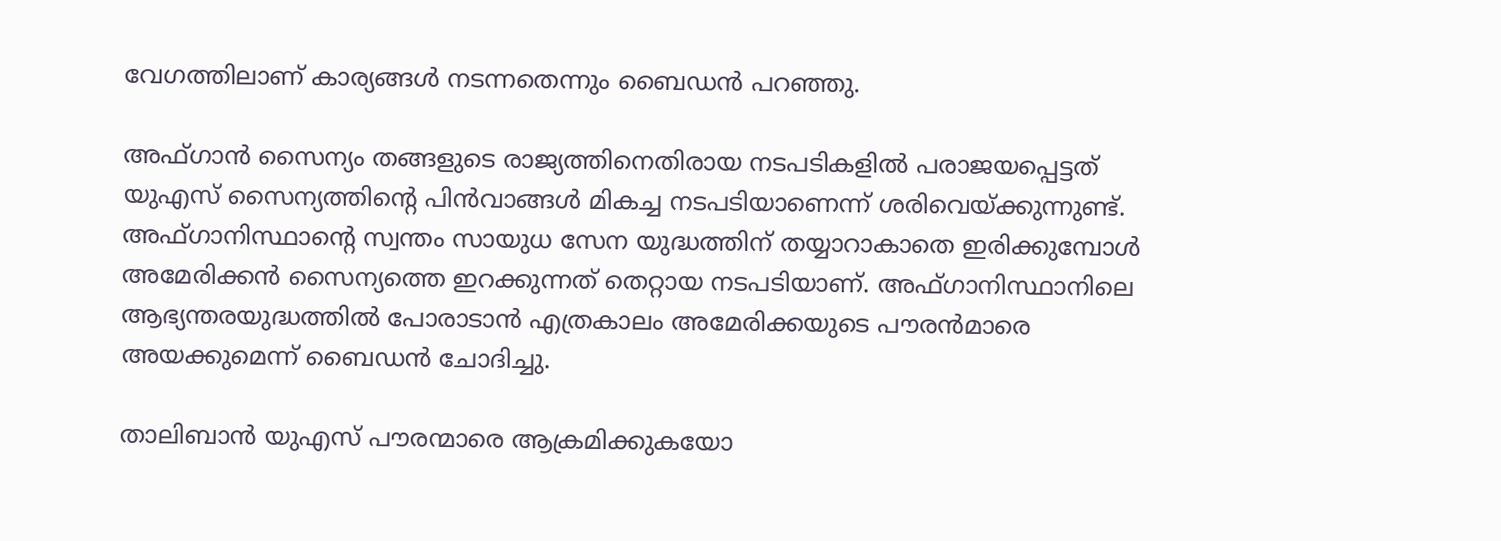വേഗത്തിലാണ് കാര്യങ്ങൾ നടന്നതെന്നും ബൈഡൻ പറഞ്ഞു.

അഫ്ഗാൻ സൈന്യം തങ്ങളുടെ രാജ്യത്തിനെതിരായ നടപടികളിൽ പരാജയപ്പെട്ടത് യുഎസ് സൈന്യത്തിന്റെ പിൻവാങ്ങൾ മികച്ച നടപടിയാണെന്ന് ശരിവെയ്ക്കുന്നുണ്ട്. അഫ്ഗാനിസ്ഥാന്റെ സ്വന്തം സായുധ സേന യുദ്ധത്തിന് തയ്യാറാകാതെ ഇരിക്കുമ്പോൾ അമേരിക്കൻ സൈന്യത്തെ ഇറക്കുന്നത് തെറ്റായ നടപടിയാണ്. അഫ്ഗാനിസ്ഥാനിലെ ആഭ്യന്തരയുദ്ധത്തിൽ പോരാടാൻ എത്രകാലം അമേരിക്കയുടെ പൗരൻമാരെ അയക്കുമെന്ന് ബൈഡൻ ചോദിച്ചു.

താലിബാൻ യുഎസ് പൗരന്മാരെ ആക്രമിക്കുകയോ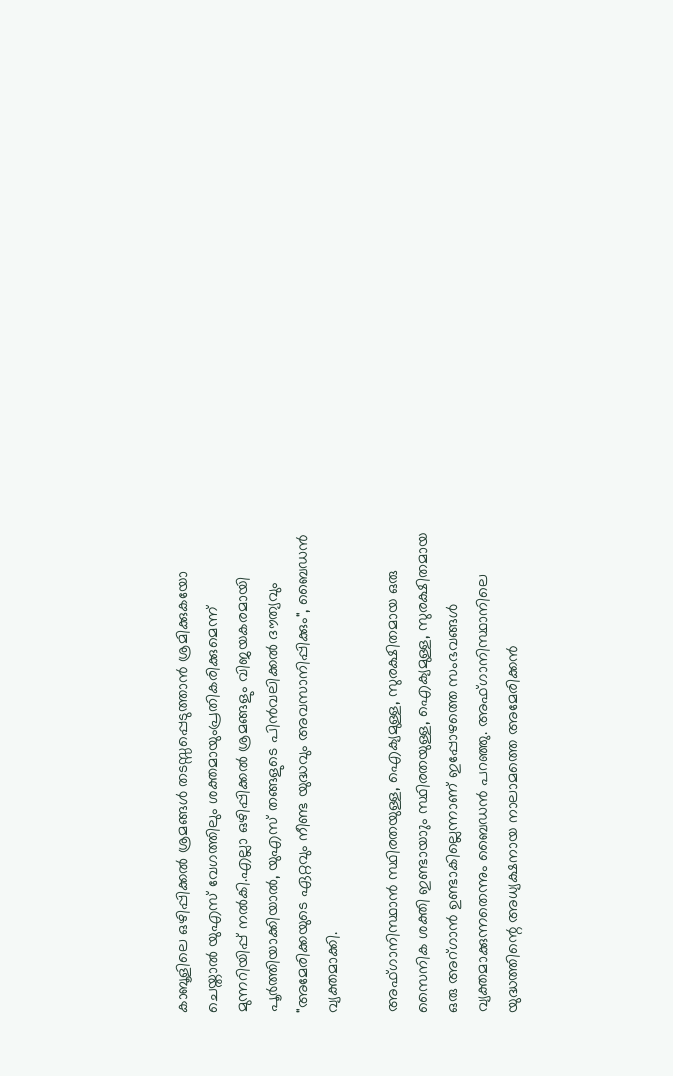കാബൂളിലെ ഒഴിപ്പിക്കൽ ശ്രമങ്ങൾ തടസ്സപ്പെടുത്താൻ ശ്രമിക്കുകയോ ചെയ്താൽ യുഎസ് വേഗത്തിലും ശക്തമായുംപ്രതികരിക്കുമെന്ന് മുന്നറിയിപ്പ് നൽകി.എല്ലാ ഒഴിപ്പിക്കൽ ശ്രമങ്ങളും വിജയകരമായി പൂർത്തിയാക്കിയാൽ, യുഎസ് തങ്ങളുടെ പിൻവലിക്കൽ ദൗത്യവും "അമേരിക്കയുടെ ഏറ്റവും നീണ്ട യുദ്ധവും അവസാനിപ്പിക്കും", ബൈഡൻ വ്യക്തമാക്കി.

അഫ്ഗാനിസ്ഥാൻ സ്ഥിരതയുള്ള, ഐക്യമുള്ള, സുരക്ഷിതമായ ഒരു സൈനിക ശക്തി ഇണ്ടായാും സ്ഥിരതയുള്ള, ഐക്യമുള്ള, സുരക്ഷിതമായ ഒരു അറ്ഗാൻ ഉണ്ടാകില്ലെന്നാണ് ഇപ്പോഴത്തെ സംഭവങ്ങൾ വ്യക്തമാക്കുന്നതെന്നും ബൈഡൻ പറഞ്ഞു. അഫ്ഗാനിസ്ഥാനിലെ യുദ്ധത്തിന്റെ അധ്യക്ഷനായ നാലാമത്തെ അമേരിക്കൻ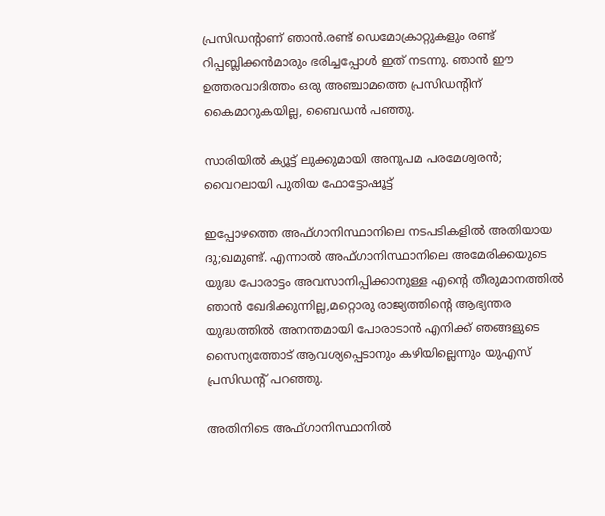പ്രസിഡന്റാണ് ഞാൻ.രണ്ട് ഡെമോക്രാറ്റുകളും രണ്ട് റിപ്പബ്ലിക്കൻമാരും ഭരിച്ചപ്പോൾ ഇത് നടന്നു. ഞാൻ ഈ ഉത്തരവാദിത്തം ഒരു അഞ്ചാമത്തെ പ്രസിഡന്റിന് കൈമാറുകയില്ല, ബൈഡൻ പഞ്ഞു.

സാരിയില്‍ ക്യൂട്ട് ലുക്കുമായി അനുപമ പരമേശ്വരന്‍; വൈറലായി പുതിയ ഫോട്ടോഷൂട്ട്

ഇപ്പോഴത്തെ അഫ്ഗാനിസ്ഥാനിലെ നടപടികളിൽ അതിയായ ദു;ഖമുണ്ട്. എന്നാൽ അഫ്ഗാനിസ്ഥാനിലെ അമേരിക്കയുടെ യുദ്ധ പോരാട്ടം അവസാനിപ്പിക്കാനുള്ള എന്റെ തീരുമാനത്തിൽ ഞാൻ ഖേദിക്കുന്നില്ല,മറ്റൊരു രാജ്യത്തിന്റെ ആഭ്യന്തര യുദ്ധത്തിൽ അനന്തമായി പോരാടാൻ എനിക്ക് ഞങ്ങളുടെ സൈന്യത്തോട് ആവശ്യപ്പെടാനും കഴിയില്ലെന്നും യുഎസ് പ്രസിഡന്റ് പറഞ്ഞു.

അതിനിടെ അഫ്ഗാനിസ്ഥാനിൽ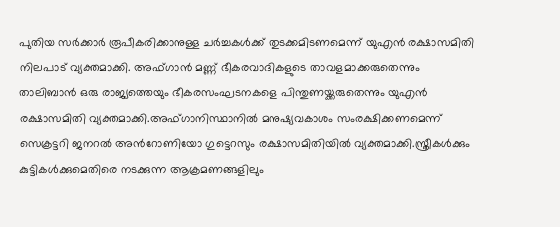പുതിയ സർക്കാർ രൂപീകരിക്കാനുള്ള ചർച്ചകൾക്ക് തുടക്കമിടണമെന്ന് യുഎൻ രക്ഷാസമിതി നിലപാട് വ്യക്തമാക്കി. അഫ്ഗാൻ മണ്ണ് ഭീകരവാദികളുടെ താവളമാക്കരുതെന്നും താലിബാൻ ഒരു രാജ്യത്തെയും ഭീകരസംഘടനകളെ പിന്തുണയ്ക്കരുതെന്നും യുഎൻ രക്ഷാസമിതി വ്യക്തമാക്കി.അഫ്ഗാനിസ്ഥാനിൽ മനുഷ്യവകാശം സംരക്ഷിക്കണമെന്ന് സെക്രട്ടറി ജനറൽ അൻറോണിയോ ഗുട്ടെറസും രക്ഷാസമിതിയിൽ വ്യക്തമാക്കി.സ്ത്രീകൾക്കും കുട്ടികൾക്കുമെതിരെ നടക്കുന്ന ആക്രമണങ്ങളിലും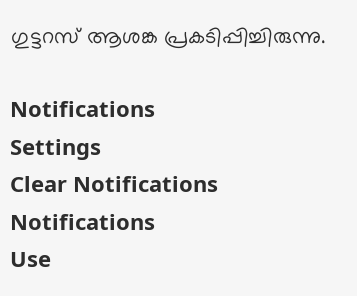ഗുട്ടറസ് ആശങ്ക പ്രകടിപ്പിച്ചിരുന്നു.

Notifications
Settings
Clear Notifications
Notifications
Use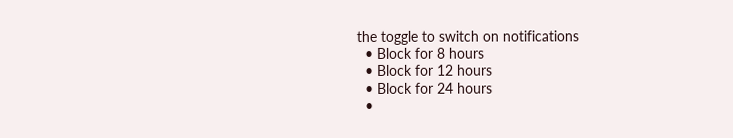the toggle to switch on notifications
  • Block for 8 hours
  • Block for 12 hours
  • Block for 24 hours
  •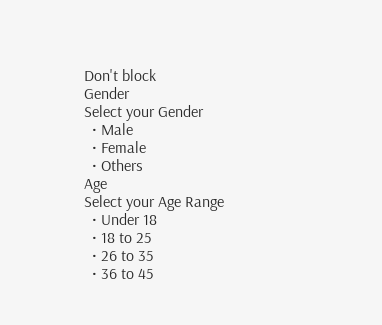Don't block
Gender
Select your Gender
  • Male
  • Female
  • Others
Age
Select your Age Range
  • Under 18
  • 18 to 25
  • 26 to 35
  • 36 to 45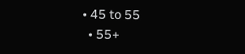• 45 to 55
  • 55+